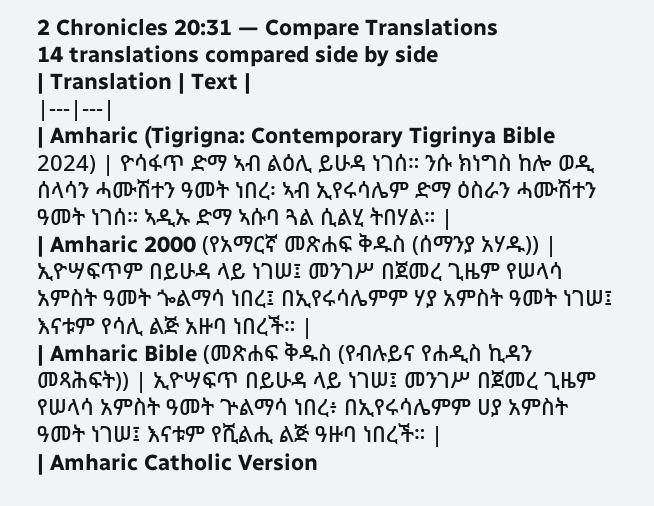2 Chronicles 20:31 — Compare Translations
14 translations compared side by side
| Translation | Text |
|---|---|
| Amharic (Tigrigna: Contemporary Tigrinya Bible 2024) | ዮሳፋጥ ድማ ኣብ ልዕሊ ይሁዳ ነገሰ። ንሱ ክነግስ ከሎ ወዲ ሰላሳን ሓሙሽተን ዓመት ነበረ፡ ኣብ ኢየሩሳሌም ድማ ዕስራን ሓሙሽተን ዓመት ነገሰ። ኣዲኡ ድማ ኣሱባ ጓል ሲልሂ ትበሃል። |
| Amharic 2000 (የአማርኛ መጽሐፍ ቅዱስ (ሰማንያ አሃዱ)) | ኢዮሣፍጥም በይሁዳ ላይ ነገሠ፤ መንገሥ በጀመረ ጊዜም የሠላሳ አምስት ዓመት ጐልማሳ ነበረ፤ በኢየሩሳሌምም ሃያ አምስት ዓመት ነገሠ፤ እናቱም የሳሊ ልጅ አዙባ ነበረች። |
| Amharic Bible (መጽሐፍ ቅዱስ (የብሉይና የሐዲስ ኪዳን መጻሕፍት)) | ኢዮሣፍጥ በይሁዳ ላይ ነገሠ፤ መንገሥ በጀመረ ጊዜም የሠላሳ አምስት ዓመት ጕልማሳ ነበረ፥ በኢየሩሳሌምም ሀያ አምስት ዓመት ነገሠ፤ እናቱም የሺልሒ ልጅ ዓዙባ ነበረች። |
| Amharic Catholic Version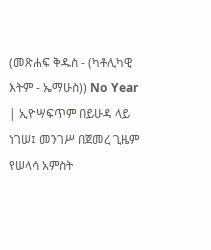(መጽሐፍ ቅዱስ - (ካቶሊካዊ እትም - ኤማሁስ)) No Year | ኢዮሣፍጥም በይሁዳ ላይ ነገሠ፤ መንገሥ በጀመረ ጊዜም የሠላሳ አምስት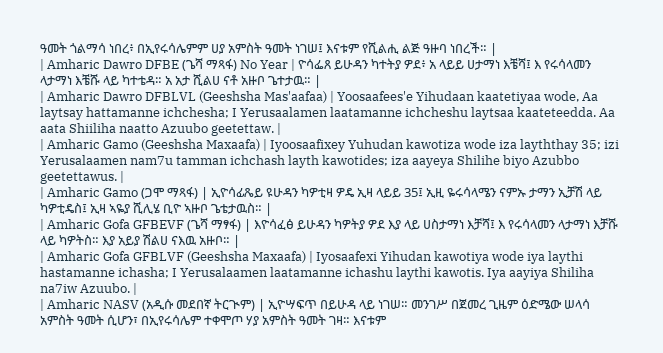ዓመት ጎልማሳ ነበረ፥ በኢየሩሳሌምም ሀያ አምስት ዓመት ነገሠ፤ እናቱም የሺልሒ ልጅ ዓዙባ ነበረች። |
| Amharic Dawro DFBE (ጌሻ ማጻፋ) No Year | ዮሳፌጸ ይሁዳን ካተትያ ዎደ፥ አ ላይይ ሀታማነ እቼሻ፤ እ የሩሳላመን ላታማነ እቼሹ ላይ ካተቴዳ። አ አታ ሺልሀ ናቶ አዙቦ ጌተታዉ። |
| Amharic Dawro DFBLVL (Geeshsha Mas'aafaa) | Yoosaafees'e Yihudaan kaatetiyaa wode, Aa laytsay hattamanne ichchesha; I Yerusaalamen laatamanne ichcheshu laytsaa kaateteedda. Aa aata Shiiliha naatto Azuubo geetettaw. |
| Amharic Gamo (Geeshsha Maxaafa) | Iyoosaafixey Yuhudan kawotiza wode iza layththay 35; izi Yerusalaamen nam7u tamman ichchash layth kawotides; iza aayeya Shilihe biyo Azubbo geetettawus. |
| Amharic Gamo (ጋሞ ማጻፋ) | ኢዮሳፊጼይ ዩሁዳን ካዎቲዛ ዎዴ ኢዛ ላይይ 35፤ ኢዚ ዬሩሳላሜን ናምኡ ታማን ኢቻሽ ላይ ካዎቲዴስ፤ ኢዛ ኣዬያ ሺሊሄ ቢዮ ኣዙቦ ጌቴታዉስ። |
| Amharic Gofa GFBEVF (ጌሻ ማፃፋ) | እዮሳፈፅ ይሁዳን ካዎትያ ዎደ እያ ላይ ሀስታማነ እቻሻ፤ እ የሩሳላመን ላታማነ እቻሹ ላይ ካዎትስ። እያ አይያ ሽልሀ ናእዉ አዙቦ። |
| Amharic Gofa GFBLVF (Geeshsha Maxaafa) | Iyosaafexi Yihudan kawotiya wode iya laythi hastamanne ichasha; I Yerusalaamen laatamanne ichashu laythi kawotis. Iya aayiya Shiliha na7iw Azuubo. |
| Amharic NASV (አዲሱ መደበኛ ትርጒም) | ኢዮሣፍጥ በይሁዳ ላይ ነገሠ። መንገሥ በጀመረ ጊዜም ዕድሜው ሠላሳ አምስት ዓመት ሲሆን፣ በኢየሩሳሌም ተቀሞጦ ሃያ አምስት ዓመት ገዛ። እናቱም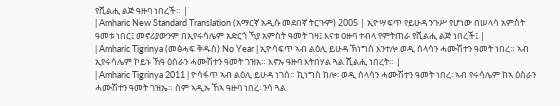የሺልሒ ልጅ ዓዙባ ነበረች። |
| Amharic New Standard Translation (አማርኛ አዲሱ መደበኛ ትርጉም) 2005 | ኢዮሣፍጥ የይሁዳ ንጉሥ የሆነው በሠላሳ አምስት ዓመቱ ነበር፤ መኖሪያውንም በኢየሩሳሌም አድርጎ ኻያ አምስት ዓመት ገዛ፤ እናቱ ዐዙባ ተብላ የምትጠራ የሺልሒ ልጅ ነበረች፤ |
| Amharic Tigrinya (መፅሓፍ ቅዱስ) No Year | ኢዮሳፍጥ ኣብ ልዕሊ ይሁዳ ኽነግስ እንተሎ ወዲ ሰላሳን ሓሙሽተን ዓመት ነበረ። ኣብ ኢየሩሳሌም ኮይኑ ኸዓ ዕስራን ሓሙሽተን ዓመት ገዝአ። እኖኡ ዓዙባ እትበሃል ጓል ሺልሒ ነበረት። |
| Amharic Tigrinya 2011 | ዮሳፋጥ ኣብ ልዕሊ ይሁዳ ነገሰ። ኪነግስ ከሎ፡ ወዲ ሰላሳን ሓሙሽተን ዓመት ነበረ፡ ኣብ የሩሳሌም ከኣ ዕስራን ሓሙሽተን ዓመት ገዝኤ። ስም ኣዲኡ ኸኣ ዓዙባ ነበረ፡ ንሳ ጓል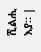ሺልሒ እያ። |